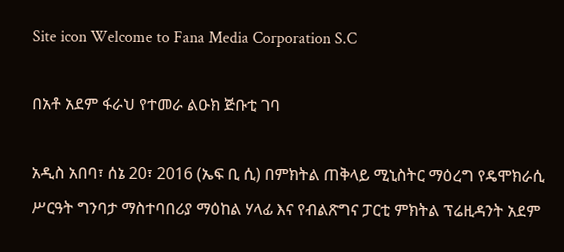Site icon Welcome to Fana Media Corporation S.C

በአቶ አደም ፋራህ የተመራ ልዑክ ጅቡቲ ገባ

አዲስ አበባ፣ ሰኔ 20፣ 2016 (ኤፍ ቢ ሲ) በምክትል ጠቅላይ ሚኒስትር ማዕረግ የዴሞክራሲ ሥርዓት ግንባታ ማስተባበሪያ ማዕከል ሃላፊ እና የብልጽግና ፓርቲ ምክትል ፕሬዚዳንት አደም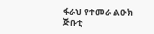ፋራህ የተመራ ልዑክ ጅቡቲ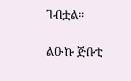ገብቷል።

ልዑኩ ጅቡቲ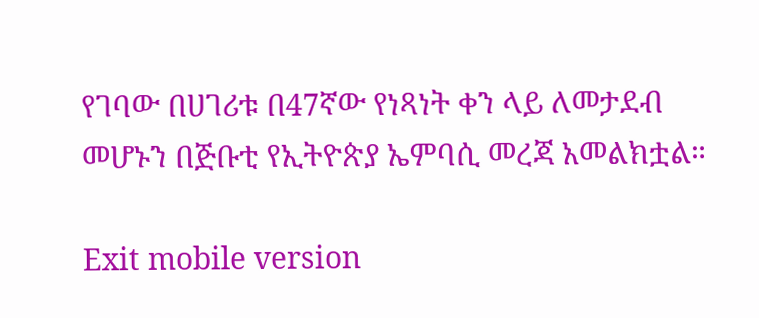የገባው በሀገሪቱ በ47ኛው የነጻነት ቀን ላይ ለመታደብ መሆኑን በጅቡቲ የኢትዮጵያ ኤምባሲ መረጃ አመልክቷል።

Exit mobile version